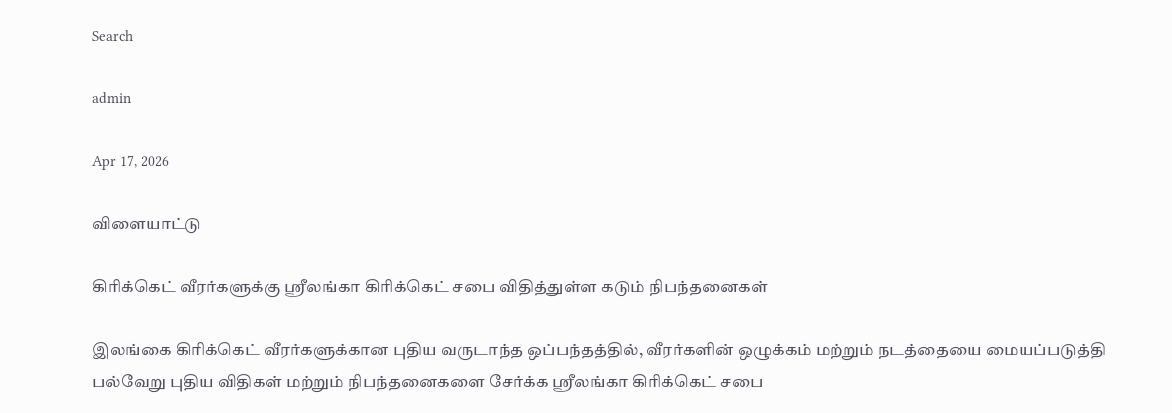Search

admin

Apr 17, 2026

விளையாட்டு

கிரிக்கெட் வீரர்களுக்கு ஸ்ரீலங்கா கிரிக்கெட் சபை விதித்துள்ள கடும் நிபந்தனைகள்

இலங்கை கிரிக்கெட் வீரர்களுக்கான புதிய வருடாந்த ஒப்பந்தத்தில், வீரர்களின் ஒழுக்கம் மற்றும் நடத்தையை மையப்படுத்தி பல்வேறு புதிய விதிகள் மற்றும் நிபந்தனைகளை சேர்க்க ஸ்ரீலங்கா கிரிக்கெட் சபை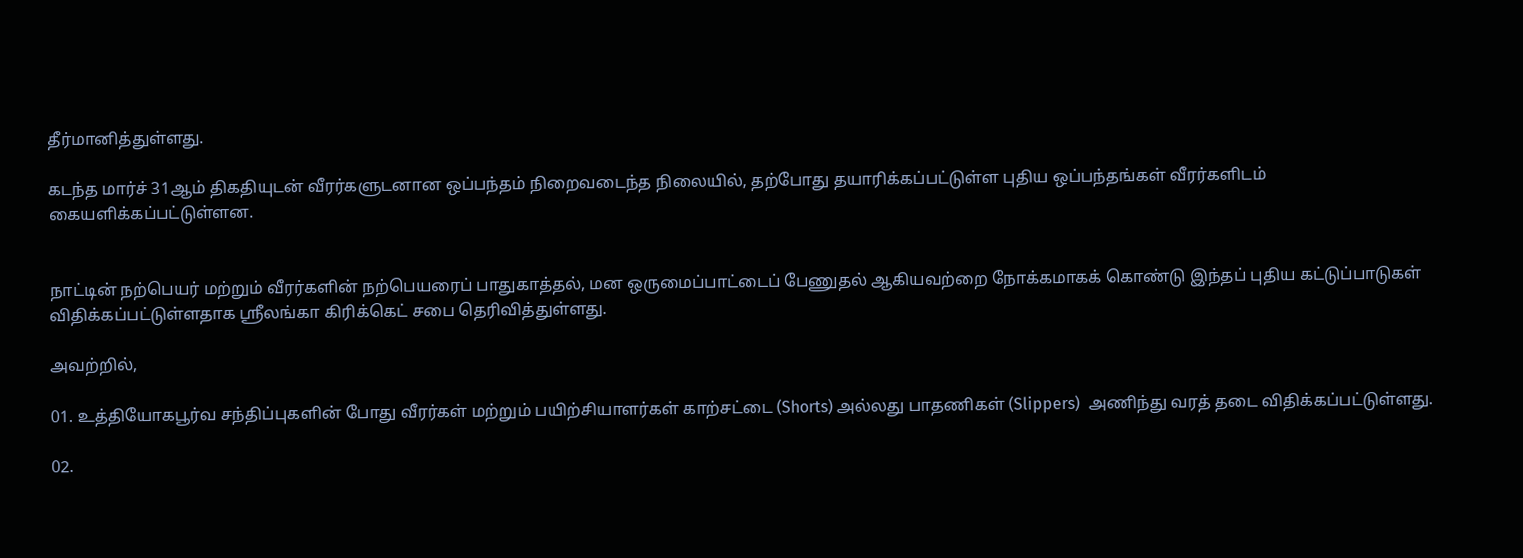தீர்மானித்துள்ளது.

கடந்த மார்ச் 31ஆம் திகதியுடன் வீரர்களுடனான ஒப்பந்தம் நிறைவடைந்த நிலையில், தற்போது தயாரிக்கப்பட்டுள்ள புதிய ஒப்பந்தங்கள் வீரர்களிடம் கையளிக்கப்பட்டுள்ளன.


நாட்டின் நற்பெயர் மற்றும் வீரர்களின் நற்பெயரைப் பாதுகாத்தல், மன ஒருமைப்பாட்டைப் பேணுதல் ஆகியவற்றை நோக்கமாகக் கொண்டு இந்தப் புதிய கட்டுப்பாடுகள் விதிக்கப்பட்டுள்ளதாக ஸ்ரீலங்கா கிரிக்கெட் சபை தெரிவித்துள்ளது.

அவற்றில்,

01. உத்தியோகபூர்வ சந்திப்புகளின் போது வீரர்கள் மற்றும் பயிற்சியாளர்கள் காற்சட்டை (Shorts) அல்லது பாதணிகள் (Slippers)  அணிந்து வரத் தடை விதிக்கப்பட்டுள்ளது.

02.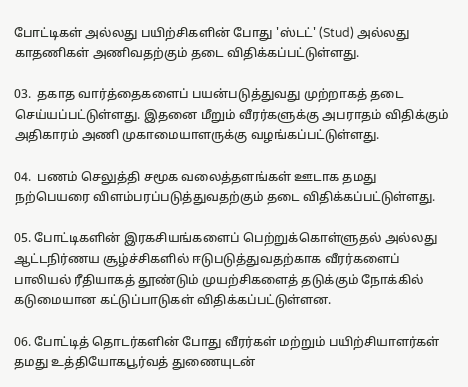போட்டிகள் அல்லது பயிற்சிகளின் போது 'ஸ்டட்' (Stud) அல்லது காதணிகள் அணிவதற்கும் தடை விதிக்கப்பட்டுள்ளது.

03.  தகாத வார்த்தைகளைப் பயன்படுத்துவது முற்றாகத் தடை செய்யப்பட்டுள்ளது. இதனை மீறும் வீரர்களுக்கு அபராதம் விதிக்கும் அதிகாரம் அணி முகாமையாளருக்கு வழங்கப்பட்டுள்ளது.

04.  பணம் செலுத்தி சமூக வலைத்தளங்கள் ஊடாக தமது நற்பெயரை விளம்பரப்படுத்துவதற்கும் தடை விதிக்கப்பட்டுள்ளது.

05. போட்டிகளின் இரகசியங்களைப் பெற்றுக்கொள்ளுதல் அல்லது ஆட்டநிர்ணய சூழ்ச்சிகளில் ஈடுபடுத்துவதற்காக வீரர்களைப்  பாலியல் ரீதியாகத் தூண்டும் முயற்சிகளைத் தடுக்கும் நோக்கில் கடுமையான கட்டுப்பாடுகள் விதிக்கப்பட்டுள்ளன.

06. போட்டித் தொடர்களின் போது வீரர்கள் மற்றும் பயிற்சியாளர்கள் தமது உத்தியோகபூர்வத் துணையுடன்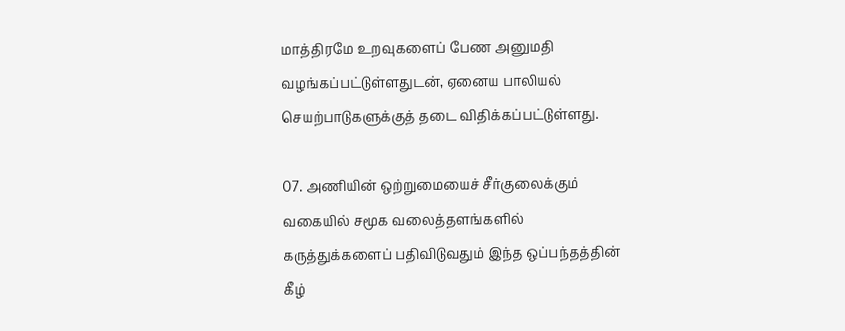மாத்திரமே உறவுகளைப் பேண அனுமதி வழங்கப்பட்டுள்ளதுடன், ஏனைய பாலியல் செயற்பாடுகளுக்குத் தடை விதிக்கப்பட்டுள்ளது.

07. அணியின் ஒற்றுமையைச் சீர்குலைக்கும் வகையில் சமூக வலைத்தளங்களில் கருத்துக்களைப் பதிவிடுவதும் இந்த ஒப்பந்தத்தின் கீழ்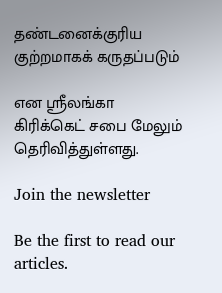தண்டனைக்குரிய குற்றமாகக் கருதப்படும்

என ஸ்ரீலங்கா கிரிக்கெட் சபை மேலும் தெரிவித்துள்ளது.

Join the newsletter

Be the first to read our articles.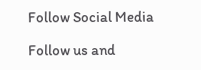Follow Social Media

Follow us and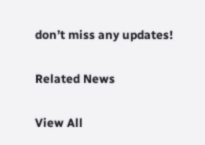don’t miss any updates!

Related News

View All